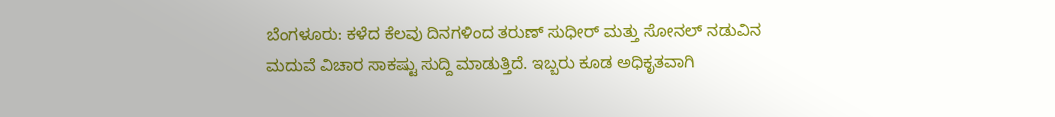ಬೆಂಗಳೂರು: ಕಳೆದ ಕೆಲವು ದಿನಗಳಿಂದ ತರುಣ್ ಸುಧೀರ್ ಮತ್ತು ಸೋನಲ್ ನಡುವಿನ ಮದುವೆ ವಿಚಾರ ಸಾಕಷ್ಟು ಸುದ್ದಿ ಮಾಡುತ್ತಿದೆ. ಇಬ್ಬರು ಕೂಡ ಅಧಿಕೃತವಾಗಿ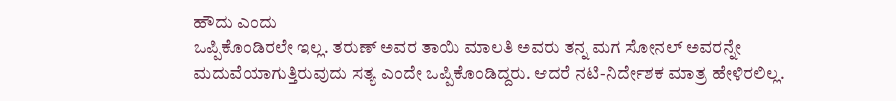ಹೌದು ಎಂದು
ಒಪ್ಪಿಕೊಂಡಿರಲೇ ಇಲ್ಲ. ತರುಣ್ ಅವರ ತಾಯಿ ಮಾಲತಿ ಅವರು ತನ್ನ ಮಗ ಸೋನಲ್ ಅವರನ್ನೇ ಮದುವೆಯಾಗುತ್ತಿರುವುದು ಸತ್ಯ ಎಂದೇ ಒಪ್ಪಿಕೊಂಡಿದ್ದರು. ಆದರೆ ನಟಿ-ನಿರ್ದೇಶಕ ಮಾತ್ರ ಹೇಳಿರಲಿಲ್ಲ.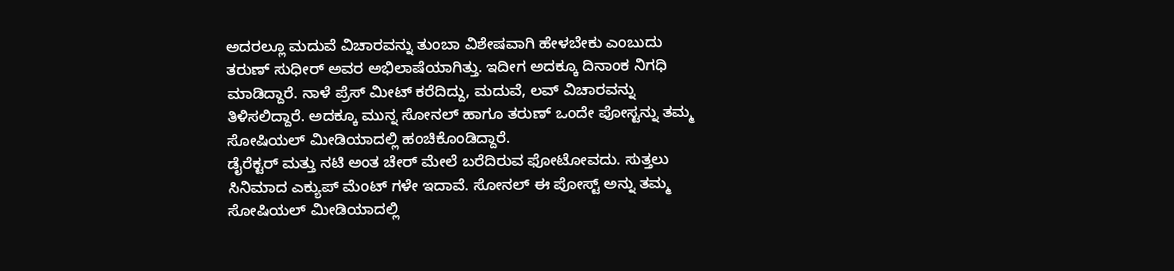ಅದರಲ್ಲೂ ಮದುವೆ ವಿಚಾರವನ್ನು ತುಂಬಾ ವಿಶೇಷವಾಗಿ ಹೇಳಬೇಕು ಎಂಬುದು ತರುಣ್ ಸುಧೀರ್ ಅವರ ಅಭಿಲಾಷೆಯಾಗಿತ್ತು. ಇದೀಗ ಅದಕ್ಕೂ ದಿನಾಂಕ ನಿಗಧಿ ಮಾಡಿದ್ದಾರೆ. ನಾಳೆ ಪ್ರೆಸ್ ಮೀಟ್ ಕರೆದಿದ್ದು, ಮದುವೆ, ಲವ್ ವಿಚಾರವನ್ನು ತಿಳಿಸಲಿದ್ದಾರೆ. ಅದಕ್ಕೂ ಮುನ್ನ ಸೋನಲ್ ಹಾಗೂ ತರುಣ್ ಒಂದೇ ಪೋಸ್ಟನ್ನು ತಮ್ಮ ಸೋಷಿಯಲ್ ಮೀಡಿಯಾದಲ್ಲಿ ಹಂಚಿಕೊಂಡಿದ್ದಾರೆ.
ಡೈರೆಕ್ಟರ್ ಮತ್ತು ನಟಿ ಅಂತ ಚೇರ್ ಮೇಲೆ ಬರೆದಿರುವ ಫೋಟೋವದು. ಸುತ್ತಲು ಸಿನಿಮಾದ ಎಕ್ಯುಪ್ ಮೆಂಟ್ ಗಳೇ ಇದಾವೆ. ಸೋನಲ್ ಈ ಪೋಸ್ಟ್ ಅನ್ನು ತಮ್ಮ ಸೋಷಿಯಲ್ ಮೀಡಿಯಾದಲ್ಲಿ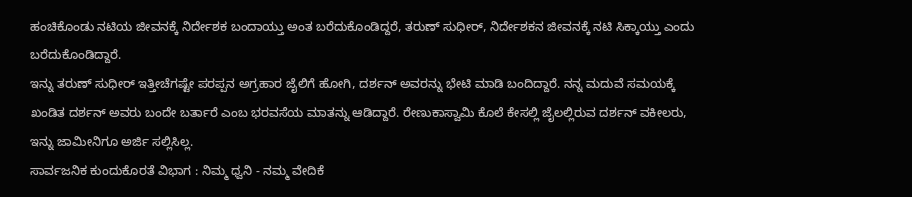ಹಂಚಿಕೊಂಡು ನಟಿಯ ಜೀವನಕ್ಕೆ ನಿರ್ದೇಶಕ ಬಂದಾಯ್ತು ಅಂತ ಬರೆದುಕೊಂಡಿದ್ದರೆ, ತರುಣ್ ಸುಧೀರ್, ನಿರ್ದೇಶಕನ ಜೀವನಕ್ಕೆ ನಟಿ ಸಿಕ್ಕಾಯ್ತು ಎಂದು ಬರೆದುಕೊಂಡಿದ್ದಾರೆ.
ಇನ್ನು ತರುಣ್ ಸುಧೀರ್ ಇತ್ತೀಚೆಗಷ್ಟೇ ಪರಪ್ಪನ ಅಗ್ರಹಾರ ಜೈಲಿಗೆ ಹೋಗಿ, ದರ್ಶನ್ ಅವರನ್ನು ಭೇಟಿ ಮಾಡಿ ಬಂದಿದ್ದಾರೆ. ನನ್ನ ಮದುವೆ ಸಮಯಕ್ಕೆ ಖಂಡಿತ ದರ್ಶನ್ ಅವರು ಬಂದೇ ಬರ್ತಾರೆ ಎಂಬ ಭರವಸೆಯ ಮಾತನ್ನು ಆಡಿದ್ದಾರೆ. ರೇಣುಕಾಸ್ವಾಮಿ ಕೊಲೆ ಕೇಸಲ್ಲಿ ಜೈಲಲ್ಲಿರುವ ದರ್ಶನ್ ವಕೀಲರು, ಇನ್ನು ಜಾಮೀನಿಗೂ ಅರ್ಜಿ ಸಲ್ಲಿಸಿಲ್ಲ.
ಸಾರ್ವಜನಿಕ ಕುಂದುಕೊರತೆ ವಿಭಾಗ : ನಿಮ್ಮ ಧ್ವನಿ - ನಮ್ಮ ವೇದಿಕೆ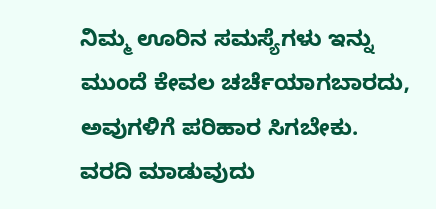ನಿಮ್ಮ ಊರಿನ ಸಮಸ್ಯೆಗಳು ಇನ್ನು ಮುಂದೆ ಕೇವಲ ಚರ್ಚೆಯಾಗಬಾರದು, ಅವುಗಳಿಗೆ ಪರಿಹಾರ ಸಿಗಬೇಕು.
ವರದಿ ಮಾಡುವುದು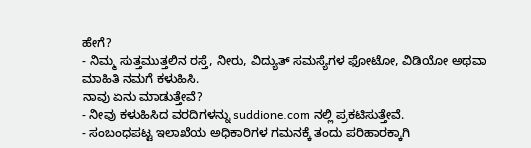ಹೇಗೆ?
- ನಿಮ್ಮ ಸುತ್ತಮುತ್ತಲಿನ ರಸ್ತೆ, ನೀರು, ವಿದ್ಯುತ್ ಸಮಸ್ಯೆಗಳ ಫೋಟೋ, ವಿಡಿಯೋ ಅಥವಾ ಮಾಹಿತಿ ನಮಗೆ ಕಳುಹಿಸಿ.
ನಾವು ಏನು ಮಾಡುತ್ತೇವೆ?
- ನೀವು ಕಳುಹಿಸಿದ ವರದಿಗಳನ್ನು suddione.com ನಲ್ಲಿ ಪ್ರಕಟಿಸುತ್ತೇವೆ.
- ಸಂಬಂಧಪಟ್ಟ ಇಲಾಖೆಯ ಅಧಿಕಾರಿಗಳ ಗಮನಕ್ಕೆ ತಂದು ಪರಿಹಾರಕ್ಕಾಗಿ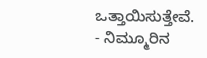ಒತ್ತಾಯಿಸುತ್ತೇವೆ.
- ನಿಮ್ಮೂರಿನ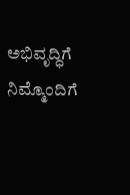ಅಭಿವೃದ್ಧಿಗೆ ನಿಮ್ಮೊಂದಿಗೆ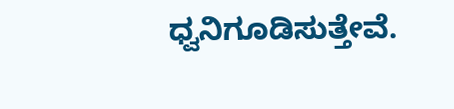ಧ್ವನಿಗೂಡಿಸುತ್ತೇವೆ.